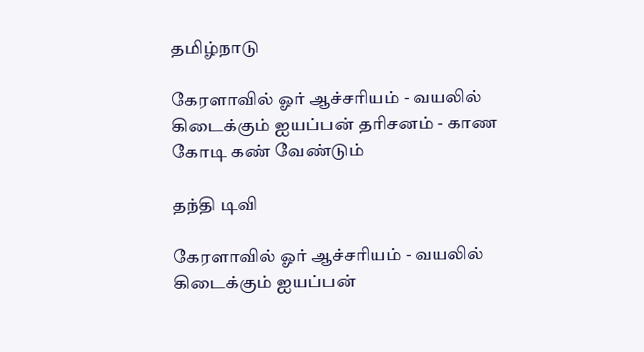தமிழ்நாடு

கேரளாவில் ஓர் ஆச்சரியம் - வயலில் கிடைக்கும் ஐயப்பன் தரிசனம் - காண கோடி கண் வேண்டும்

தந்தி டிவி

கேரளாவில் ஓர் ஆச்சரியம் - வயலில் கிடைக்கும் ஐயப்பன்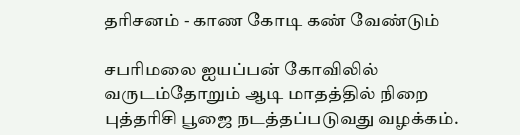தரிசனம் - காண கோடி கண் வேண்டும்

சபரிமலை ஐயப்பன் கோவிலில் வருடம்தோறும் ஆடி மாதத்தில் நிறை புத்தரிசி பூஜை நடத்தப்படுவது வழக்கம்.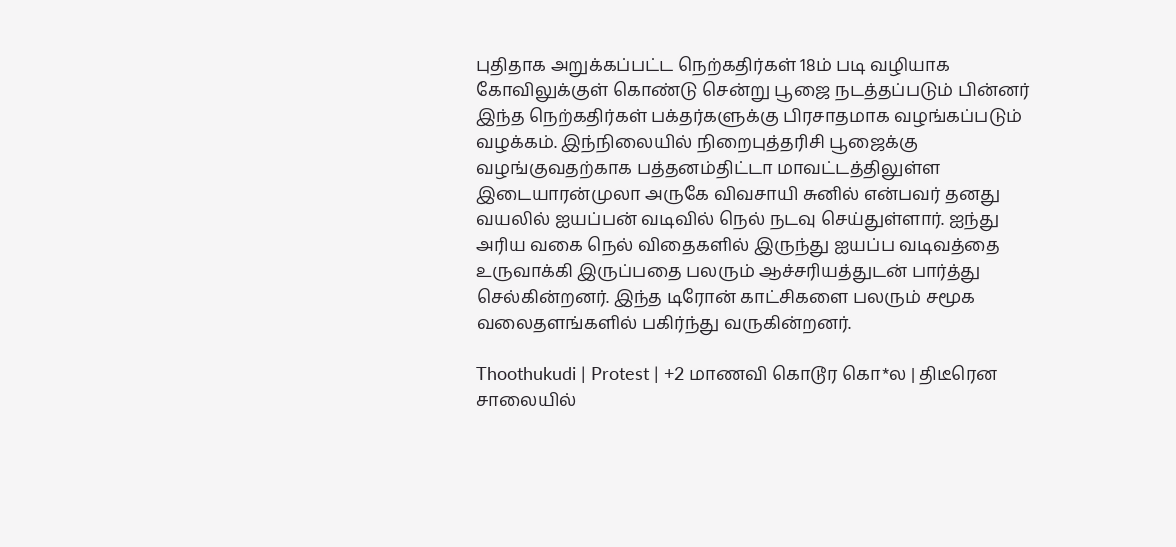புதிதாக அறுக்கப்பட்ட நெற்கதிர்கள் 18ம் படி வழியாக கோவிலுக்குள் கொண்டு சென்று பூஜை நடத்தப்படும் பின்னர் இந்த நெற்கதிர்கள் பக்தர்களுக்கு பிரசாதமாக வழங்கப்படும் வழக்கம். இந்நிலையில் நிறைபுத்தரிசி பூஜைக்கு வழங்குவதற்காக பத்தனம்திட்டா மாவட்டத்திலுள்ள இடையாரன்முலா அருகே விவசாயி சுனில் என்பவர் தனது வயலில் ஐயப்பன் வடிவில் நெல் நடவு செய்துள்ளார். ஐந்து அரிய வகை நெல் விதைகளில் இருந்து ஐயப்ப வடிவத்தை உருவாக்கி இருப்பதை பலரும் ஆச்சரியத்துடன் பார்த்து செல்கின்றனர். இந்த டிரோன் காட்சிகளை பலரும் சமூக வலைதளங்களில் பகிர்ந்து வருகின்றனர்.

Thoothukudi | Protest | +2 மாணவி கொடூர கொ*ல | திடீரென சாலையில்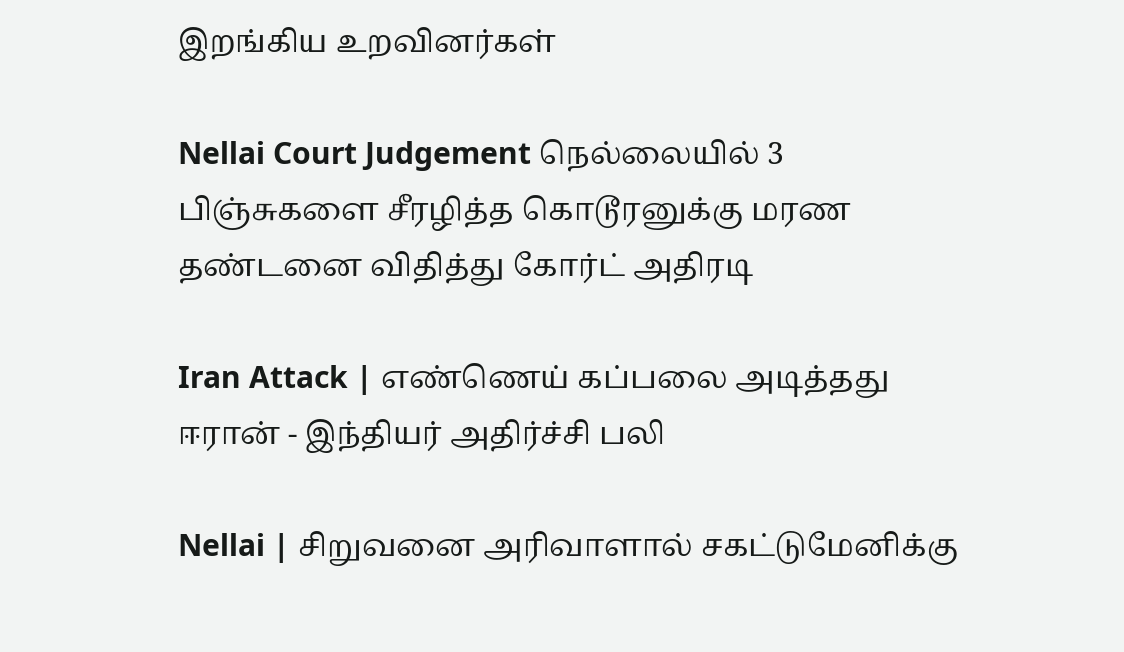இறங்கிய உறவினர்கள்

Nellai Court Judgement நெல்லையில் 3 பிஞ்சுகளை சீரழித்த கொடூரனுக்கு மரண தண்டனை விதித்து கோர்ட் அதிரடி

Iran Attack | எண்ணெய் கப்பலை அடித்தது ஈரான் - இந்தியர் அதிர்ச்சி பலி

Nellai | சிறுவனை அரிவாளால் சகட்டுமேனிக்கு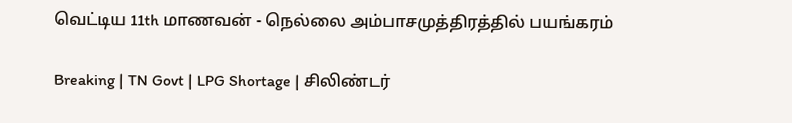வெட்டிய 11th மாணவன் - நெல்லை அம்பாசமுத்திரத்தில் பயங்கரம்

Breaking | TN Govt | LPG Shortage | சிலிண்டர்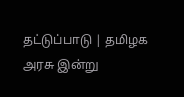தட்டுப்பாடு | தமிழக அரசு இன்று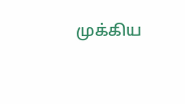முக்கிய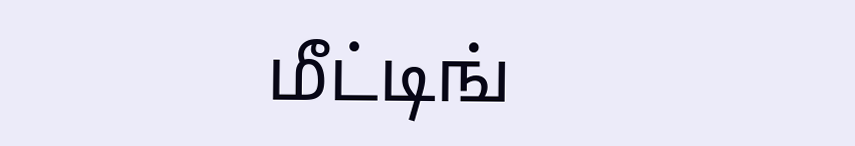மீட்டிங்